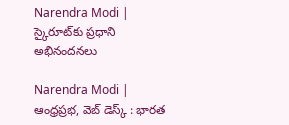Narendra Modi | స్కైరూట్‌కు ప్రధాని అభినందనలు

Narendra Modi | ఆంధ్రప్రభ, వెబ్ డెస్క్ : భారత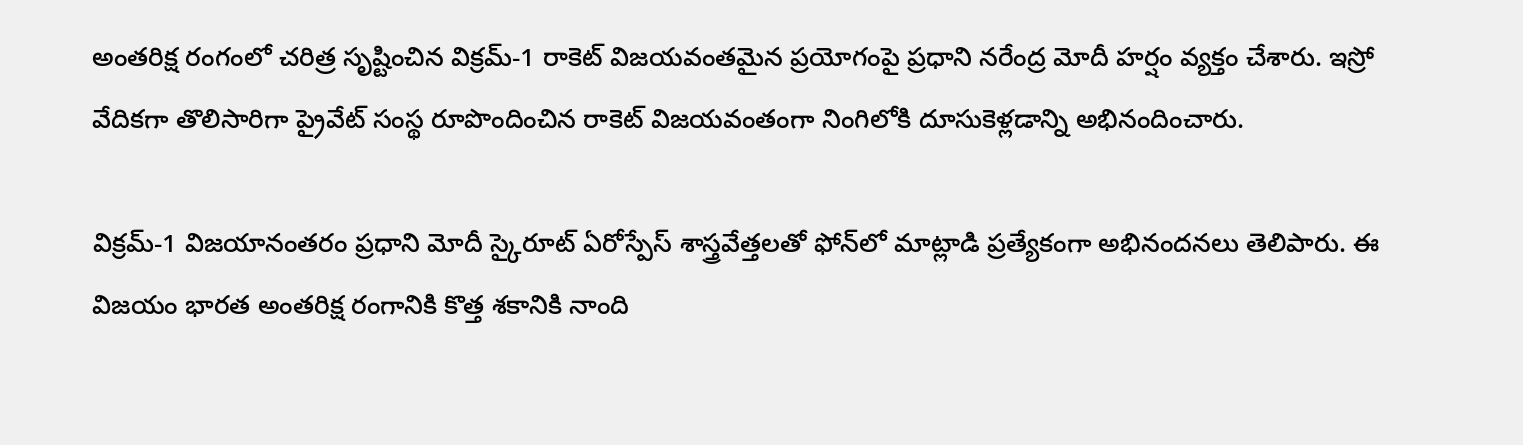అంతరిక్ష రంగంలో చరిత్ర సృష్టించిన విక్రమ్-1 రాకెట్ విజయవంతమైన ప్రయోగంపై ప్రధాని నరేంద్ర మోదీ హర్షం వ్యక్తం చేశారు. ఇస్రో వేదికగా తొలిసారిగా ప్రైవేట్ సంస్థ రూపొందించిన రాకెట్ విజయవంతంగా నింగిలోకి దూసుకెళ్లడాన్ని అభినందించారు.

విక్రమ్-1 విజయానంతరం ప్రధాని మోదీ స్కైరూట్ ఏరోస్పేస్ శాస్త్రవేత్తలతో ఫోన్‌లో మాట్లాడి ప్రత్యేకంగా అభినందనలు తెలిపారు. ఈ విజయం భారత అంతరిక్ష రంగానికి కొత్త శకానికి నాంది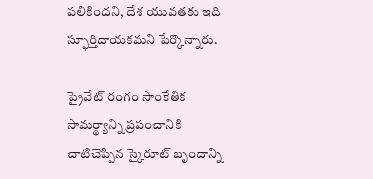పలికిందని, దేశ యువతకు ఇది స్ఫూర్తిదాయకమని పేర్కొన్నారు.

ప్రైవేట్ రంగం సాంకేతిక సామర్థ్యాన్ని ప్రపంచానికి చాటిచెప్పిన స్కైరూట్ బృందాన్ని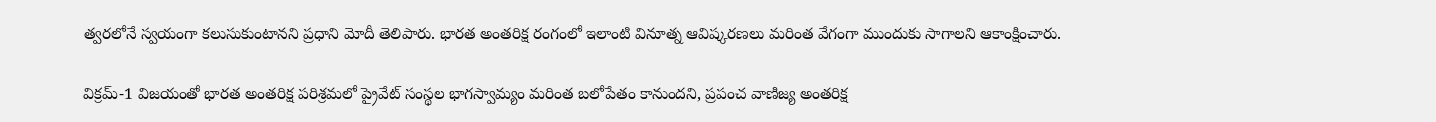త్వరలోనే స్వయంగా కలుసుకుంటానని ప్రధాని మోదీ తెలిపారు. భారత అంతరిక్ష రంగంలో ఇలాంటి వినూత్న ఆవిష్కరణలు మరింత వేగంగా ముందుకు సాగాలని ఆకాంక్షించారు.

విక్రమ్-1 విజయంతో భారత అంతరిక్ష పరిశ్రమలో ప్రైవేట్ సంస్థల భాగస్వామ్యం మరింత బలోపేతం కానుందని, ప్రపంచ వాణిజ్య అంతరిక్ష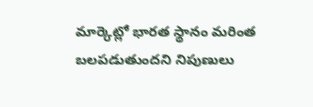మార్కెట్లో భారత స్థానం మరింత బలపడుతుందని నిపుణులు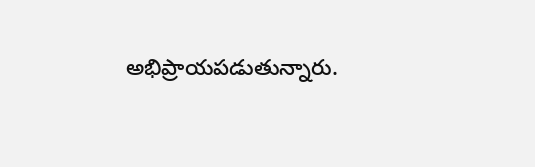అభిప్రాయపడుతున్నారు.